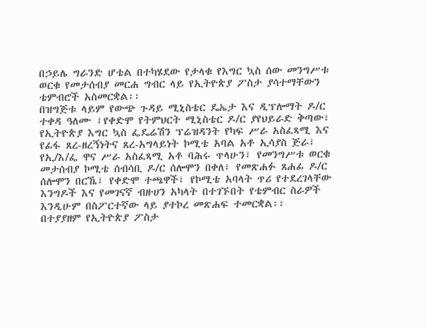በኃይሌ ግራንድ ሆቴል በተካሄደው የታላቁ የእግር ኳስ ሰው መንግሥቱ ወርቁ የመታሰብያ መርሐ ግብር ላይ የኢትዮጵያ ፖስታ ያሳተማቸውን ቴምብሮች አስመርቋል፡፡
በዝግጅቱ ላይም የውጭ ጉዳይ ሚኒስቴር ዴኤታ እና ዲፕሎማት ዶ/ር ተቀዳ ዓለሙ ፣የቀድሞ የትምህርት ሚኒስቴር ዶ/ር ያየህይራድ ቅጣው፣ የኢትዮጵያ እግር ኳስ ፌዴሬሽን ፕሬዝዳንት የካፍ ሥራ አስፈጻሚ እና የፊፋ ጸረ-ዘረኝነትና ጸረ-አግላይነት ኮሚቴ አባል አቶ ኢሳያስ ጅራ፣ የኢ/እ/ፌ ዋና ሥራ አስፈጻሚ አቶ ባሕሩ ጥላሁን፣ የመንግሥቱ ወርቁ መታሰብያ ኮሚቴ ሰብሳቢ ዶ/ር ሰሎሞን በቀለ፣ የመጽሐፉ ጸሐፊ ዶ/ር ሰሎሞን በርኼ፣ የቀድሞ ተጫዋች፣ የኮሚቴ አባላት ጥሪ የተደረገላቸው እንግዶች እና የመገናኛ ብዙሀን አካላት በተገኙበት የቴምብር ስራዎች እንዲሁም በስፖርተኛው ላይ ያተኮረ መጽሐፍ ተመርቋል፡፡
በተያያዘም የኢትዮጵያ ፖስታ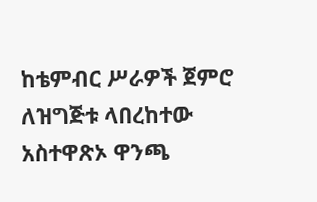ከቴምብር ሥራዎች ጀምሮ ለዝግጅቱ ላበረከተው አስተዋጽኦ ዋንጫ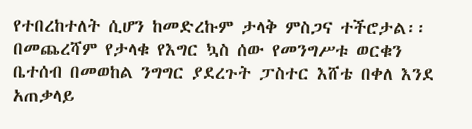የተበረከተለት ሲሆን ከመድረኩም ታላቅ ምስጋና ተችሮታል፡፡
በመጨረሻም የታላቁ የእግር ኳስ ሰው የመንግሥቱ ወርቁን ቤተሰብ በመወከል ንግግር ያደረጉት ፓስተር እሸቴ በቀለ እንደ አጠቃላይ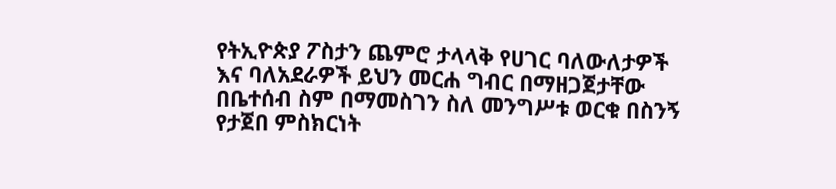የትኢዮጵያ ፖስታን ጨምሮ ታላላቅ የሀገር ባለውለታዎች እና ባለአደራዎች ይህን መርሐ ግብር በማዘጋጀታቸው በቤተሰብ ስም በማመስገን ስለ መንግሥቱ ወርቁ በስንኝ የታጀበ ምስክርነት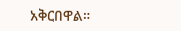አቅርበዋል።